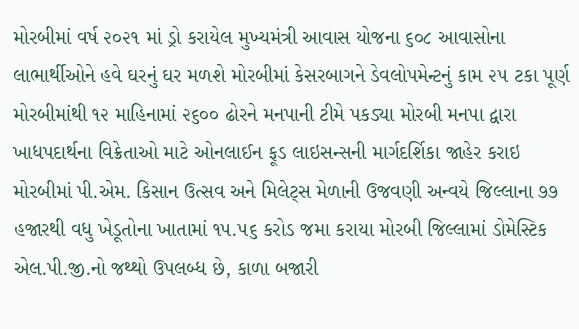મોરબીમાં વર્ષ ૨૦૨૧ માં ડ્રો કરાયેલ મુખ્યમંત્રી આવાસ યોજના ૬૦૮ આવાસોના લાભાર્થીઓને હવે ઘરનું ઘર મળશે મોરબીમાં કેસરબાગને ડેવલોપમેન્ટનું કામ ૨૫ ટકા પૂર્ણ મોરબીમાંથી ૧૨ માહિનામાં ૨૬૦૦ ઢોરને મનપાની ટીમે પકડ્યા મોરબી મનપા દ્વારા ખાધપદાર્થના વિક્રેતાઓ માટે ઓનલાઈન ફૂડ લાઇસન્સની માર્ગદર્શિકા જાહેર કરાઇ મોરબીમાં પી.એમ. કિસાન ઉત્સવ અને મિલેટ્સ મેળાની ઉજવણી અન્વયે જિલ્લાના ૭૭ હજારથી વધુ ખેડૂતોના ખાતામાં ૧૫.૫૬ કરોડ જમા કરાયા મોરબી જિલ્લામાં ડોમેસ્ટિક એલ.પી.જી.નો જથ્થો ઉપલબ્ધ છે, કાળા બજારી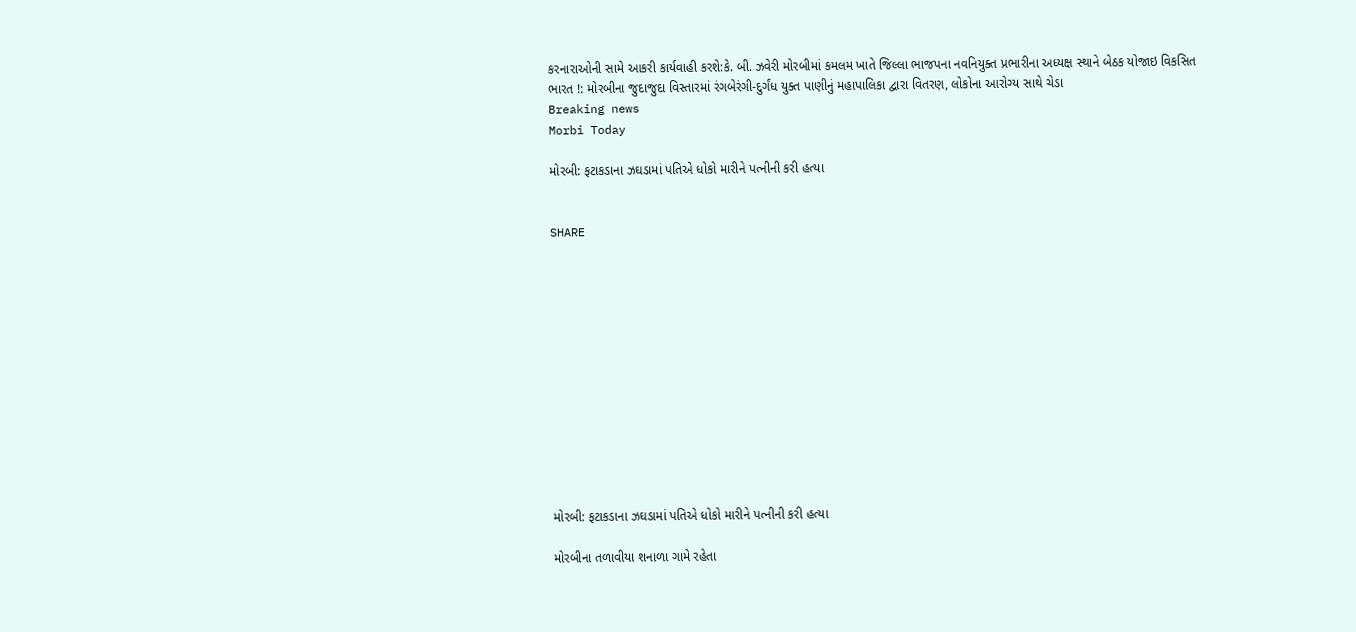કરનારાઓની સામે આકરી કાર્યવાહી કરશે:કે. બી. ઝવેરી મોરબીમાં કમલમ ખાતે જિલ્લા ભાજપના નવનિયુક્ત પ્રભારીના અધ્યક્ષ સ્થાને બેઠક યોજાઇ વિકસિત ભારત !: મોરબીના જુદાજુદા વિસ્તારમાં રંગબેરંગી-દુર્ગંધ યુક્ત પાણીનું મહાપાલિકા દ્વારા વિતરણ, લોકોના આરોગ્ય સાથે ચેડા
Breaking news
Morbi Today

મોરબી: ફટાકડાના ઝઘડામાં પતિએ ધોકો મારીને પત્નીની કરી હત્યા


SHARE













મોરબી: ફટાકડાના ઝઘડામાં પતિએ ધોકો મારીને પત્નીની કરી હત્યા

મોરબીના તળાવીયા શનાળા ગામે રહેતા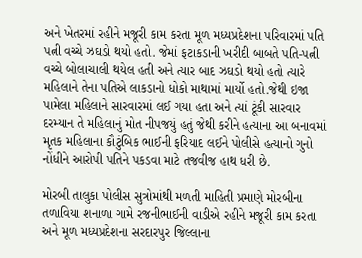અને ખેતરમાં રહીને મજૂરી કામ કરતા મૂળ મધ્યપ્રદેશના પરિવારમાં પતિ પત્ની વચ્ચે ઝઘડો થયો હતો. જેમાં ફટાકડાની ખરીદી બાબતે પતિ-પત્ની વચ્ચે બોલાચાલી થયેલ હતી અને ત્યાર બાદ ઝઘડો થયો હતો ત્યારે મહિલાને તેના પતિએ લાકડાનો ધોકો માથામાં માર્યો હતો.જેથી ઇજા પામેલા મહિલાને સારવારમાં લઈ ગયા હતા અને ત્યાં ટૂંકી સારવાર દરમ્યાન તે મહિલાનું મોત નીપજયું હતું જેથી કરીને હત્યાના આ બનાવમાં મૃતક મહિલાના કૌટુંબિક ભાઈની ફરિયાદ લઈને પોલીસે હત્યાનો ગુનો નોંધીને આરોપી પતિને પકડવા માટે તજવીજ હાથ ધરી છે.

મોરબી તાલુકા પોલીસ સુત્રોમાંથી મળતી માહિતી પ્રમાણે મોરબીના તળાવિયા શનાળા ગામે રજનીભાઈની વાડીએ રહીને મજૂરી કામ કરતા અને મૂળ મધ્યપ્રદેશના સરદારપુર જિલ્લાના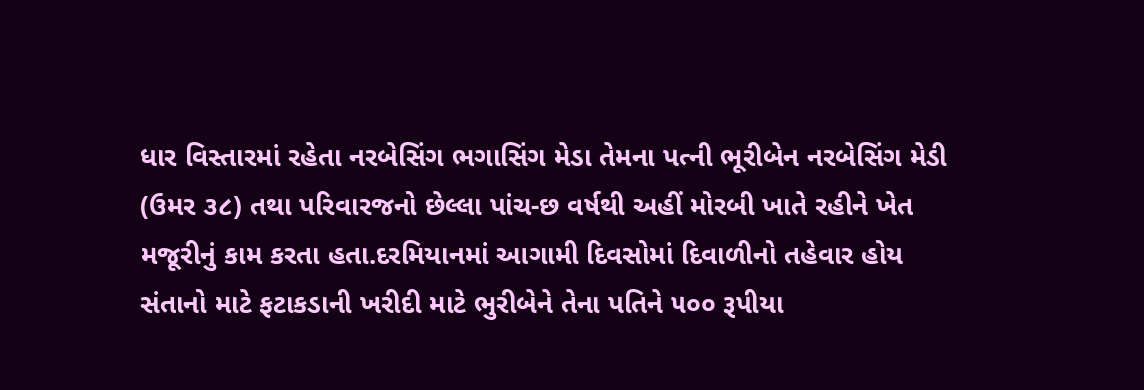ધાર વિસ્તારમાં રહેતા નરબેસિંગ ભગાસિંગ મેડા તેમના પત્ની ભૂરીબેન નરબેસિંગ મેડી (ઉમર ૩૮) તથા પરિવારજનો છેલ્લા પાંચ-છ વર્ષથી અહીં મોરબી ખાતે રહીને ખેત મજૂરીનું કામ કરતા હતા.દરમિયાનમાં આગામી દિવસોમાં દિવાળીનો તહેવાર હોય સંતાનો માટે ફટાકડાની ખરીદી માટે ભુરીબેને તેના પતિને ૫૦૦ રૂપીયા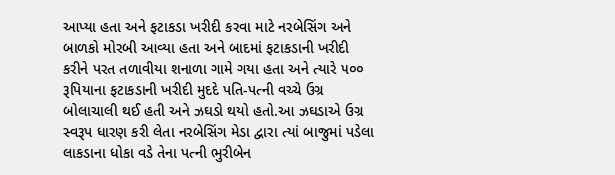આપ્યા હતા અને ફટાકડા ખરીદી કરવા માટે નરબેસિંગ અને બાળકો મોરબી આવ્યા હતા અને બાદમાં ફટાકડાની ખરીદી કરીને પરત તળાવીયા શનાળા ગામે ગયા હતા અને ત્યારે ૫૦૦ રૂપિયાના ફટાકડાની ખરીદી મુદદે પતિ-પત્ની વચ્ચે ઉગ્ર બોલાચાલી થઈ હતી અને ઝઘડો થયો હતો.આ ઝઘડાએ ઉગ્ર સ્વરૂપ ધારણ કરી લેતા નરબેસિંગ મેડા દ્વારા ત્યાં બાજુમાં પડેલા લાકડાના ધોકા વડે તેના પત્ની ભુરીબેન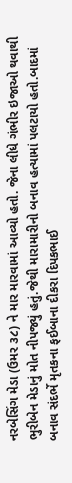નરબેસિંગ મેડા (ઉમર ૩૮) ને માર મારવામાં આવ્યો હતો. જેના લીધે ગંભીર ઇજાઓ થવાથી ભુરીબેન મેડાનું મોત નીપજ્યું હતું.જેથી મારામારીનો બનાવ હત્યામાં પલટાયો હતો.બાદમાં બનાવ સંદર્ભે મૃતકના ફઈબાના દીકરા દિપકભાઈ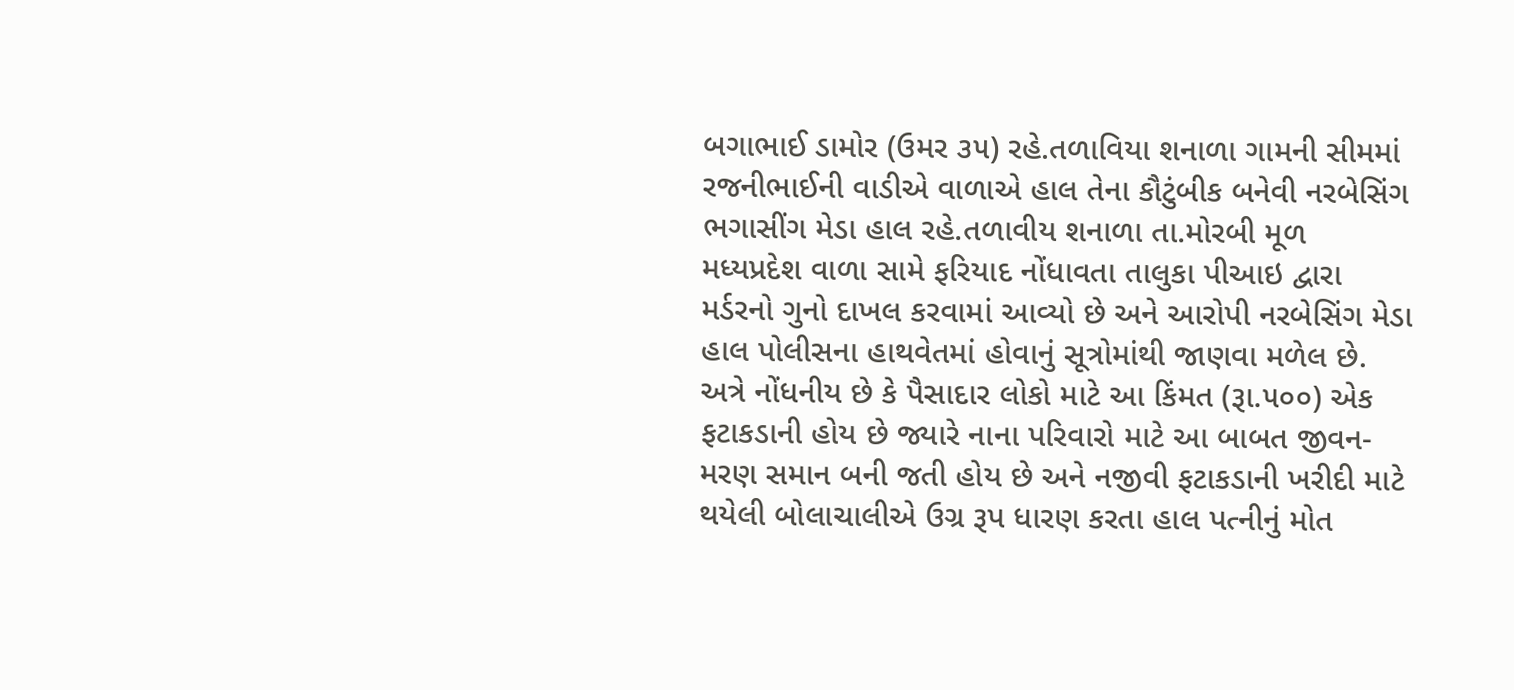બગાભાઈ ડામોર (ઉમર ૩૫) રહે.તળાવિયા શનાળા ગામની સીમમાં રજનીભાઈની વાડીએ વાળાએ હાલ તેના કૌટુંબીક બનેવી નરબેસિંગ ભગાસીંગ મેડા હાલ રહે.તળાવીય શનાળા તા.મોરબી મૂળ મધ્યપ્રદેશ વાળા સામે ફરિયાદ નોંધાવતા તાલુકા પીઆઇ દ્વારા મર્ડરનો ગુનો દાખલ કરવામાં આવ્યો છે અને આરોપી નરબેસિંગ મેડા હાલ પોલીસના હાથવેતમાં હોવાનું સૂત્રોમાંથી જાણવા મળેલ છે. અત્રે નોંધનીય છે કે પૈસાદાર લોકો માટે આ કિંમત (રૂા.૫૦૦) એક ફટાકડાની હોય છે જ્યારે નાના પરિવારો માટે આ બાબત જીવન-મરણ સમાન બની જતી હોય છે અને નજીવી ફટાકડાની ખરીદી માટે થયેલી બોલાચાલીએ ઉગ્ર રૂપ ધારણ કરતા હાલ પત્નીનું મોત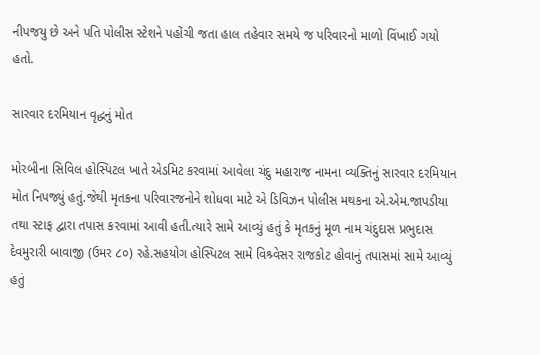નીપજયુ છે અને પતિ પોલીસ સ્ટેશને પહોંચી જતા હાલ તહેવાર સમયે જ પરિવારનો માળો વિંખાઈ ગયો હતો.

સારવાર દરમિયાન વૃદ્ધનું મોત

મોરબીના સિવિલ હોસ્પિટલ ખાતે એડમિટ કરવામાં આવેલા ચંદુ મહારાજ નામના વ્યક્તિનું સારવાર દરમિયાન મોત નિપજ્યું હતું.જેથી મૃતકના પરિવારજનોને શોધવા માટે એ ડિવિઝન પોલીસ મથકના એ.એમ.જાપડીયા તથા સ્ટાફ દ્વારા તપાસ કરવામાં આવી હતી.ત્યારે સામે આવ્યું હતું કે મૃતકનું મૂળ નામ ચંદુદાસ પ્રભુદાસ દેવમુરારી બાવાજી (ઉમર ૮૦) રહે.સહયોગ હોસ્પિટલ સામે વિશ્ર્વેસર રાજકોટ હોવાનું તપાસમાં સામે આવ્યું હતું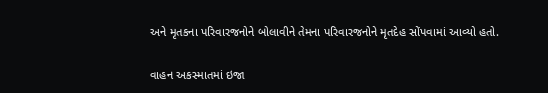અને મૃતકના પરિવારજનોને બોલાવીને તેમના પરિવારજનોને મૃતદેહ સોંપવામાં આવ્યો હતો.

વાહન અકસ્માતમાં ઇજા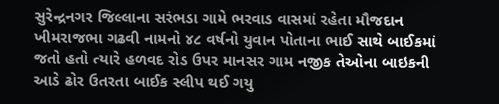સુરેન્દ્રનગર જિલ્લાના સરંભડા ગામે ભરવાડ વાસમાં રહેતા મૌજદાન ખીમરાજભા ગઢવી નામનો ૪૮ વર્ષનો યુવાન પોતાના ભાઈ સાથે બાઈકમાં જતો હતો ત્યારે હળવદ રોડ ઉપર માનસર ગામ નજીક તેઓના બાઇકની આડે ઢોર ઉતરતા બાઈક સ્લીપ થઈ ગયુ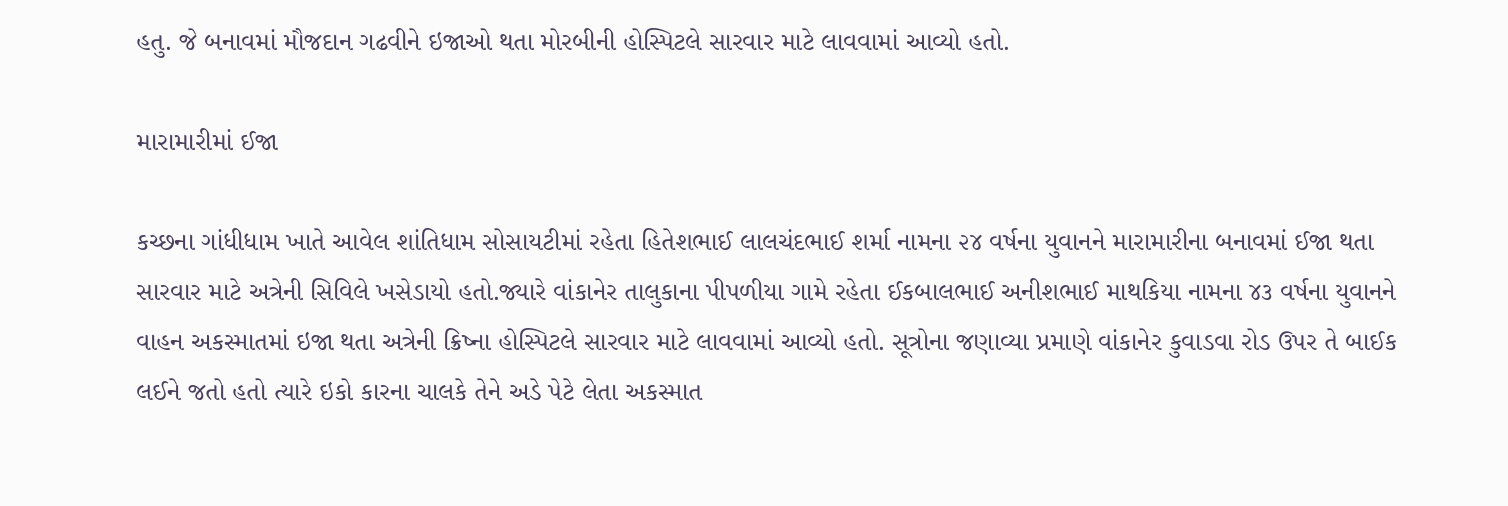હતુ. જે બનાવમાં મૌજદાન ગઢવીને ઇજાઓ થતા મોરબીની હોસ્પિટલે સારવાર માટે લાવવામાં આવ્યો હતો.

મારામારીમાં ઈજા

કચ્છના ગાંધીધામ ખાતે આવેલ શાંતિધામ સોસાયટીમાં રહેતા હિતેશભાઈ લાલચંદભાઈ શર્મા નામના ૨૪ વર્ષના યુવાનને મારામારીના બનાવમાં ઈજા થતા સારવાર માટે અત્રેની સિવિલે ખસેડાયો હતો.જ્યારે વાંકાનેર તાલુકાના પીપળીયા ગામે રહેતા ઈકબાલભાઈ અનીશભાઈ માથકિયા નામના ૪૩ વર્ષના યુવાનને વાહન અકસ્માતમાં ઇજા થતા અત્રેની ક્રિષ્ના હોસ્પિટલે સારવાર માટે લાવવામાં આવ્યો હતો. સૂત્રોના જણાવ્યા પ્રમાણે વાંકાનેર કુવાડવા રોડ ઉપર તે બાઈક લઈને જતો હતો ત્યારે ઇકો કારના ચાલકે તેને અડે પેટે લેતા અકસ્માત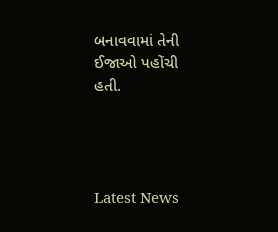બનાવવામાં તેની ઈજાઓ પહોંચી હતી.




Latest News